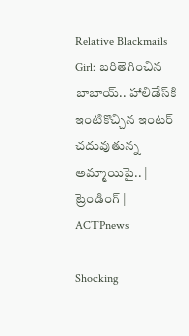Relative Blackmails Girl: బరితెగించిన బాబాయ్.. హాలిడేస్‌కి ఇంటికొచ్చిన ఇంటర్ చదువుతున్న అమ్మాయిపై.. | ట్రెండింగ్ | ACTPnews

Shocking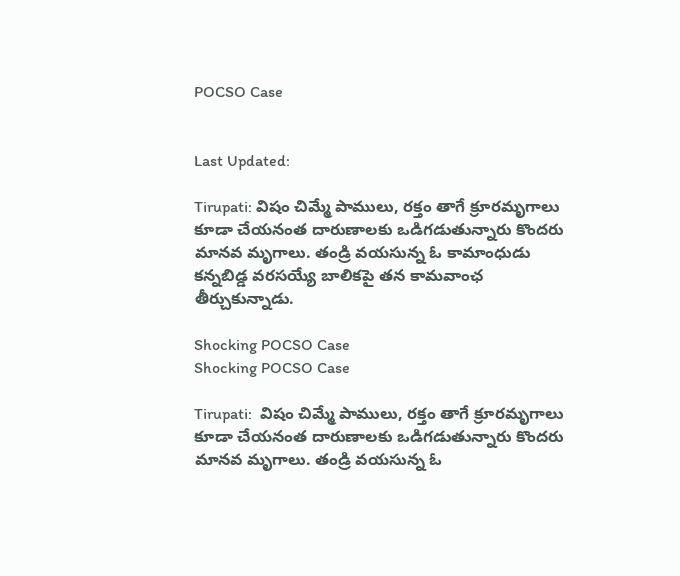POCSO Case


Last Updated:

Tirupati: విషం చిమ్మే పాములు, రక్తం తాగే క్రూరమృగాలు కూడా చేయనంత దారుణాలకు ఒడిగడుతున్నారు కొందరు మానవ మృగాలు. తండ్రి వయసున్న ఓ కామాంధుడు కన్నబిడ్డ వరసయ్యే బాలికపై తన కామవాంఛ తీర్చుకున్నాడు.

Shocking POCSO Case
Shocking POCSO Case

Tirupati:  విషం చిమ్మే పాములు, రక్తం తాగే క్రూరమృగాలు కూడా చేయనంత దారుణాలకు ఒడిగడుతున్నారు కొందరు మానవ మృగాలు. తండ్రి వయసున్న ఓ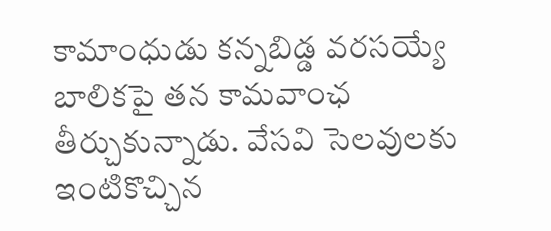కామాంధుడు కన్నబిడ్డ వరసయ్యే బాలికపై తన కామవాంఛ తీర్చుకున్నాడు. వేసవి సెలవులకు ఇంటికొచ్చిన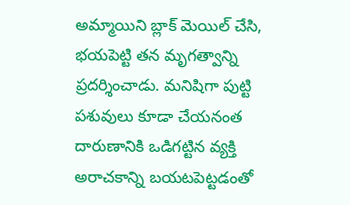అమ్మాయిని బ్లాక్ మెయిల్ చేసి, భయపెట్టి తన మృగత్వాన్ని ప్రదర్శించాడు. మనిషిగా పుట్టి పశువులు కూడా చేయనంత దారుణానికి ఒడిగట్టిన వ్యక్తి అరాచకాన్ని బయటపెట్టడంతో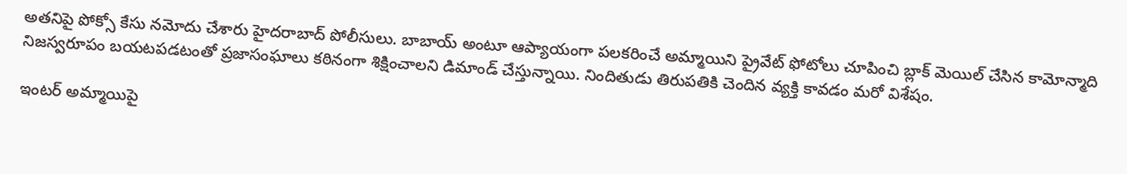అతనిపై పోక్సో కేసు నమోదు చేశారు హైదరాబాద్ పోలీసులు. బాబాయ్ అంటూ ఆప్యాయంగా పలకరించే అమ్మాయిని ప్రైవేట్ ఫోటోలు చూపించి బ్లాక్ మెయిల్ చేసిన కామోన్మాది నిజస్వరూపం బయటపడటంతో ప్రజాసంఘాలు కఠినంగా శిక్షించాలని డిమాండ్ చేస్తున్నాయి. నిందితుడు తిరుపతికి చెందిన వ్యక్తి కావడం మరో విశేషం.

ఇంటర్ అమ్మాయిపై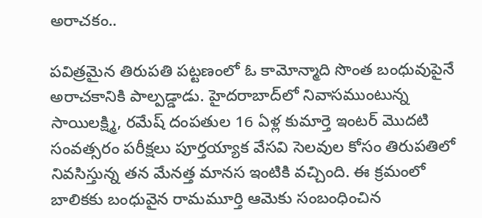అరాచకం..

పవిత్రమైన తిరుపతి పట్టణంలో ఓ కామోన్మాది సొంత బంధువుపైనే అరాచకానికి పాల్పడ్డాడు. హైదరాబాద్‌లో నివాసముంటున్న సాయిలక్ష్మి, రమేష్ దంపతుల 16 ఏళ్ల కుమార్తె ఇంటర్ మొదటి సంవత్సరం పరీక్షలు పూర్తయ్యాక వేసవి సెలవుల కోసం తిరుపతిలో నివసిస్తున్న తన మేనత్త మానస ఇంటికి వచ్చింది. ఈ క్రమంలో బాలికకు బంధువైన రామమూర్తి ఆమెకు సంబంధించిన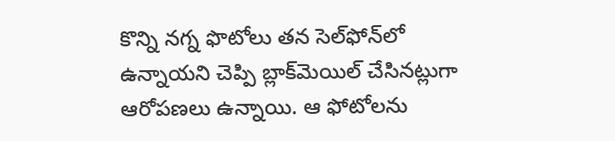కొన్ని నగ్న ఫొటోలు తన సెల్‌ఫోన్‌లో ఉన్నాయని చెప్పి బ్లాక్‌మెయిల్ చేసినట్లుగా ఆరోపణలు ఉన్నాయి. ఆ ఫోటోలను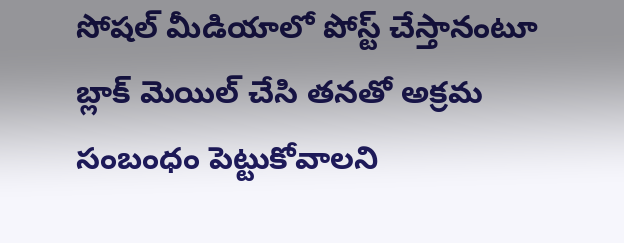సోషల్ మీడియాలో పోస్ట్ చేస్తానంటూ బ్లాక్ మెయిల్ చేసి తనతో అక్రమ సంబంధం పెట్టుకోవాలని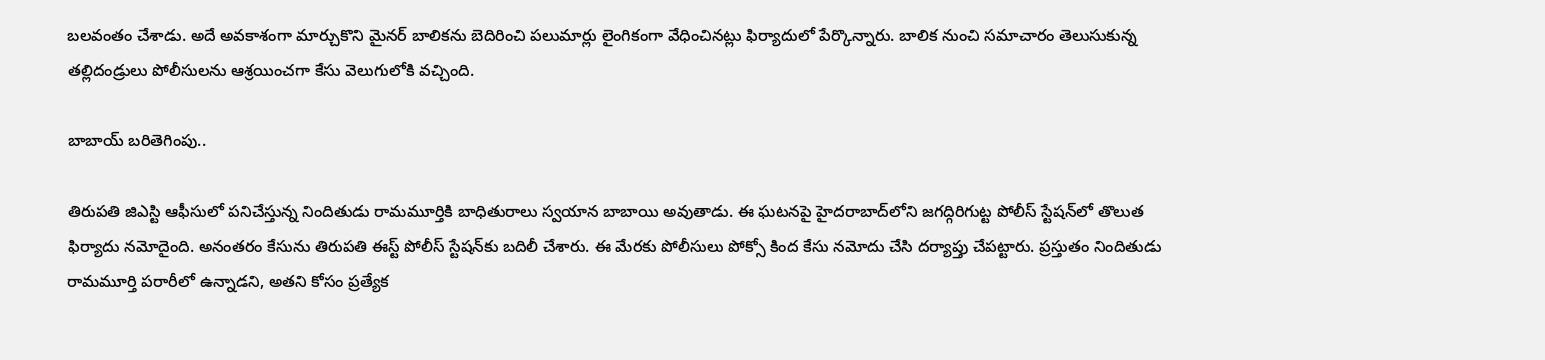బలవంతం చేశాడు. అదే అవకాశంగా మార్చుకొని మైనర్ బాలికను బెదిరించి పలుమార్లు లైంగికంగా వేధించినట్లు ఫిర్యాదులో పేర్కొన్నారు. బాలిక నుంచి సమాచారం తెలుసుకున్న తల్లిదండ్రులు పోలీసులను ఆశ్రయించగా కేసు వెలుగులోకి వచ్చింది.

బాబాయ్ బరితెగింపు..

తిరుపతి జిఎస్టి ఆఫీసులో పనిచేస్తున్న నిందితుడు రామమూర్తికి బాధితురాలు స్వయాన బాబాయి అవుతాడు. ఈ ఘటనపై హైదరాబాద్‌లోని జగద్గిరిగుట్ట పోలీస్ స్టేషన్‌లో తొలుత ఫిర్యాదు నమోదైంది. అనంతరం కేసును తిరుపతి ఈస్ట్ పోలీస్ స్టేషన్‌కు బదిలీ చేశారు. ఈ మేరకు పోలీసులు పోక్సో కింద కేసు నమోదు చేసి దర్యాప్తు చేపట్టారు. ప్రస్తుతం నిందితుడు రామమూర్తి పరారీలో ఉన్నాడని, అతని కోసం ప్రత్యేక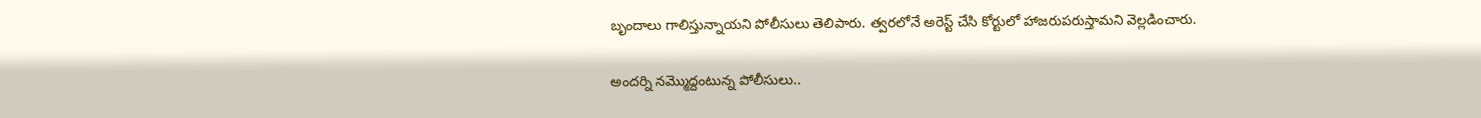బృందాలు గాలిస్తున్నాయని పోలీసులు తెలిపారు. త్వరలోనే అరెస్ట్ చేసి కోర్టులో హాజరుపరుస్తామని వెల్లడించారు.

అందర్ని నమ్మొద్దంటున్న పోలీసులు..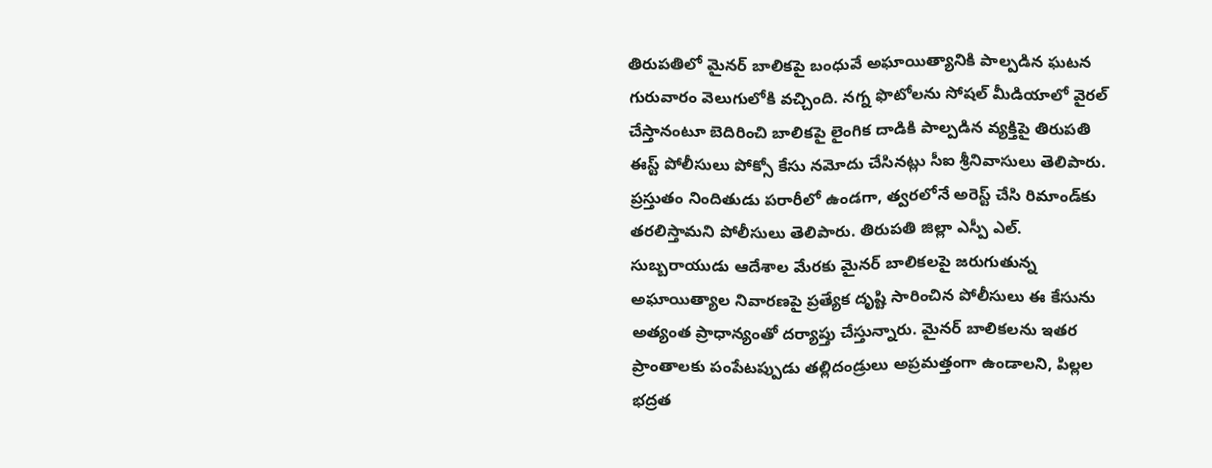తిరుపతిలో మైనర్ బాలికపై బంధువే అఘాయిత్యానికి పాల్పడిన ఘటన గురువారం వెలుగులోకి వచ్చింది. నగ్న ఫొటోలను సోషల్ మీడియాలో వైరల్ చేస్తానంటూ బెదిరించి బాలికపై లైంగిక దాడికి పాల్పడిన వ్యక్తిపై తిరుపతి ఈస్ట్ పోలీసులు పోక్సో కేసు నమోదు చేసినట్లు సీఐ శ్రీనివాసులు తెలిపారు. ప్రస్తుతం నిందితుడు పరారీలో ఉండగా, త్వరలోనే అరెస్ట్ చేసి రిమాండ్‌కు తరలిస్తామని పోలీసులు తెలిపారు. తిరుపతి జిల్లా ఎస్పీ ఎల్. సుబ్బరాయుడు ఆదేశాల మేరకు మైనర్ బాలికలపై జరుగుతున్న అఘాయిత్యాల నివారణపై ప్రత్యేక దృష్టి సారించిన పోలీసులు ఈ కేసును అత్యంత ప్రాధాన్యంతో దర్యాప్తు చేస్తున్నారు. మైనర్ బాలికలను ఇతర ప్రాంతాలకు పంపేటప్పుడు తల్లిదండ్రులు అప్రమత్తంగా ఉండాలని, పిల్లల భద్రత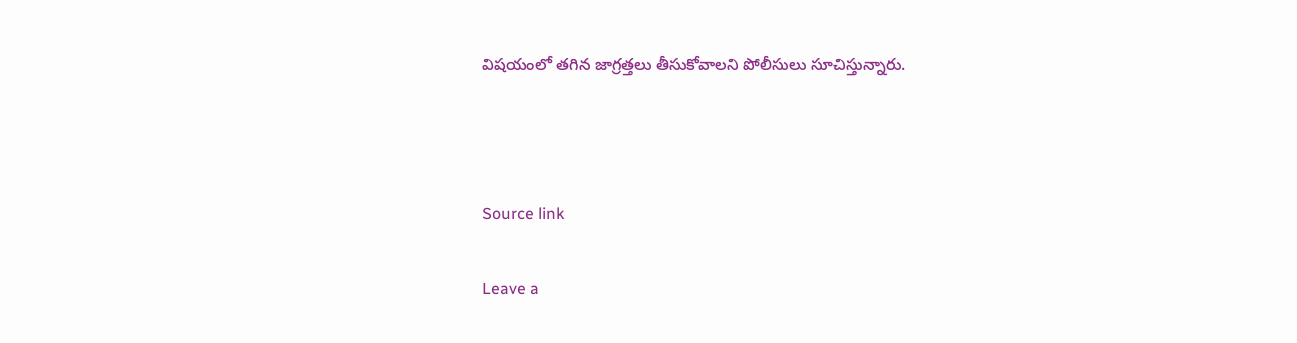విషయంలో తగిన జాగ్రత్తలు తీసుకోవాలని పోలీసులు సూచిస్తున్నారు.



Source link

Leave a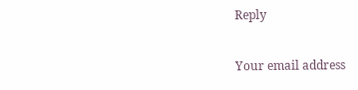Reply

Your email address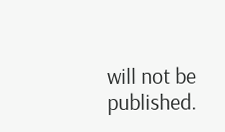will not be published.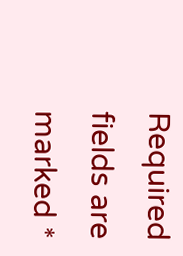Required fields are marked *